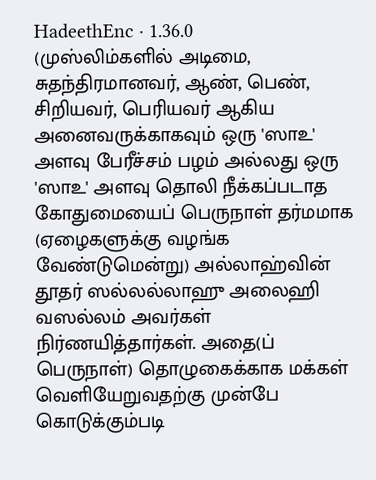HadeethEnc · 1.36.0
(முஸ்லிம்களில் அடிமை, சுதந்திரமானவர், ஆண், பெண், சிறியவர், பெரியவர் ஆகிய அனைவருக்காகவும் ஒரு 'ஸாஉ' அளவு பேரீச்சம் பழம் அல்லது ஒரு 'ஸாஉ' அளவு தொலி நீக்கப்படாத கோதுமையைப் பெருநாள் தர்மமாக (ஏழைகளுக்கு வழங்க வேண்டுமென்று) அல்லாஹ்வின் தூதர் ஸல்லல்லாஹு அலைஹி வஸல்லம் அவர்கள் நிர்ணயித்தார்கள். அதை(ப் பெருநாள்) தொழுகைக்காக மக்கள் வெளியேறுவதற்கு முன்பே கொடுக்கும்படி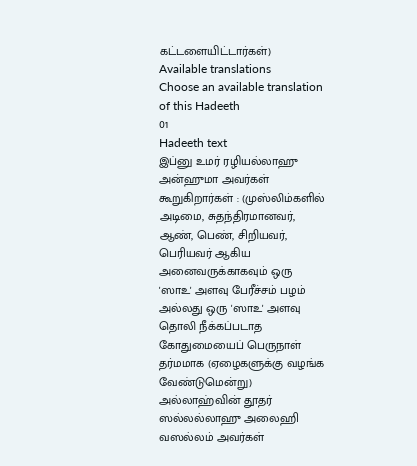கட்டளையிட்டார்கள்)
Available translations
Choose an available translation of this Hadeeth
01
Hadeeth text
இப்னு உமர் ரழியல்லாஹு அன்ஹுமா அவர்கள் கூறுகிறார்கள் : (முஸ்லிம்களில் அடிமை, சுதந்திரமானவர், ஆண், பெண், சிறியவர், பெரியவர் ஆகிய அனைவருக்காகவும் ஒரு 'ஸாஉ' அளவு பேரீச்சம் பழம் அல்லது ஒரு 'ஸாஉ' அளவு தொலி நீக்கப்படாத கோதுமையைப் பெருநாள் தர்மமாக (ஏழைகளுக்கு வழங்க வேண்டுமென்று) அல்லாஹ்வின் தூதர் ஸல்லல்லாஹு அலைஹி வஸல்லம் அவர்கள்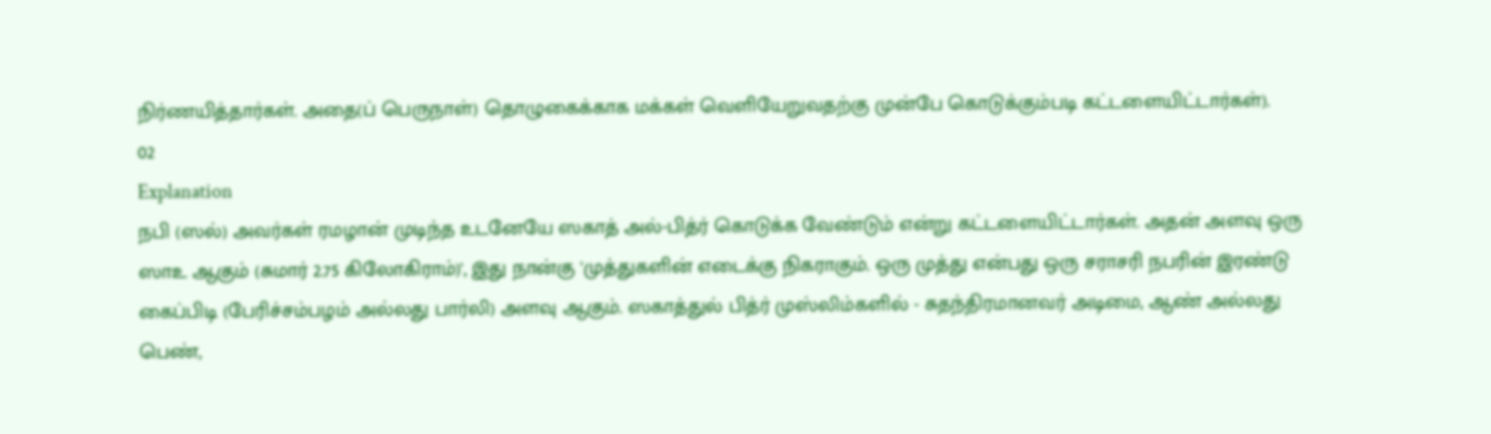நிர்ணயித்தார்கள். அதை(ப் பெருநாள்) தொழுகைக்காக மக்கள் வெளியேறுவதற்கு முன்பே கொடுக்கும்படி கட்டளையிட்டார்கள்).
02
Explanation
நபி (ஸல்) அவர்கள் ரமழான் முடிந்த உடனேயே ஸகாத் அல்-பித்ர் கொடுக்க வேண்டும் என்று கட்டளையிட்டார்கள். அதன் அளவு ஒரு ஸாஉ ஆகும் (சுமார் 2.75 கிலோகிராம்)', இது நான்கு 'முத்துகளின் எடைக்கு நிகராகும். ஒரு முத்து என்பது ஒரு சராசரி நபரின் இரண்டு கைப்பிடி (பேரிச்சம்பழம் அல்லது பார்லி) அளவு ஆகும். ஸகாத்துல் பித்ர் முஸ்லிம்களில் - சுதந்திரமானவர் அடிமை, ஆண் அல்லது பெண்,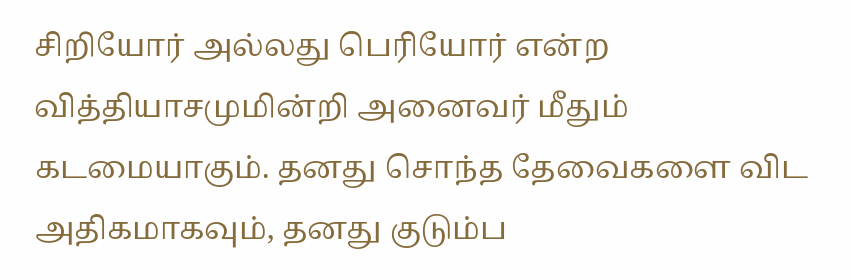சிறியோர் அல்லது பெரியோர் என்ற வித்தியாசமுமின்றி அனைவர் மீதும் கடமையாகும். தனது சொந்த தேவைகளை விட அதிகமாகவும், தனது குடும்ப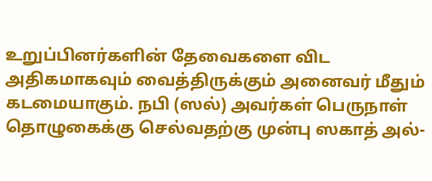உறுப்பினர்களின் தேவைகளை விட அதிகமாகவும் வைத்திருக்கும் அனைவர் மீதும் கடமையாகும். நபி (ஸல்) அவர்கள் பெருநாள் தொழுகைக்கு செல்வதற்கு முன்பு ஸகாத் அல்-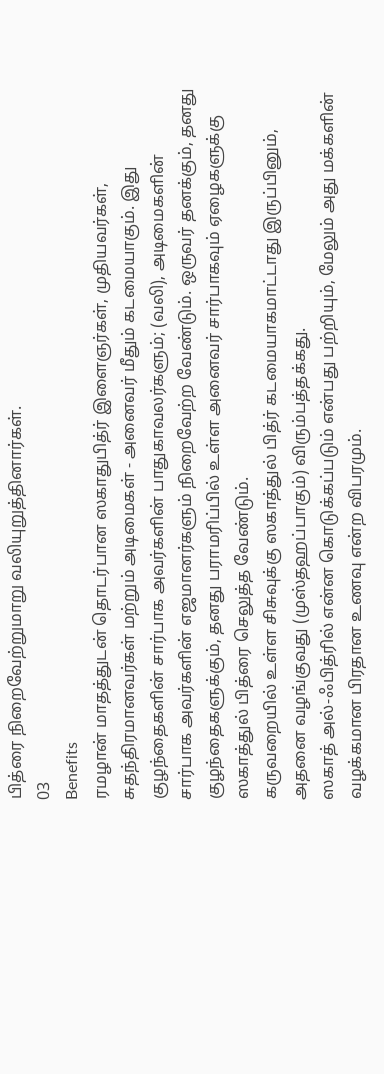பித்ரை நிறைவேற்றுமாறு வலியுறுத்தினார்கள்.
03
Benefits
ரமழான் மாதத்துடன் தொடர்பான ஸகாதுபித்ர் இளைஞர்கள், முதியவர்கள், சுதந்திரமானவர்கள் மற்றும் அடிமைகள் - அனைவர் மீதும் கடமையாகும். இது குழந்தைகளின் சார்பாக அவர்களின் பாதுகாவலர்களும்; (வலி), அடிமைகளின் சார்பாக அவர்களின் எஜமானர்களும் நிறைவேற்ற வேண்டும். ஒருவர் தனக்கும், தனது குழந்தைகளுக்கும், தனது பராமரிப்பில் உள்ள அனைவர் சார்பாகவும் ஏழைகளுக்கு ஸகாத்துல் பித்ரை செலுத்த வேண்டும்.
கருவறையில் உள்ள சிசுவுக்கு ஸகாத்துல் பித்ர் கடமையாகமாட்டாது இருப்பினும், அதனை வழங்குவது (முஸ்தஹப்பாகும்) விரும்பத்தக்கது.
ஸகாத் அல்-ஃபித்ரில் என்ன கொடுக்கப்படும் என்பது பற்றியும், மேலும் அது மக்களின் வழக்கமான பிரதான உணவு என்ற விபரமும்.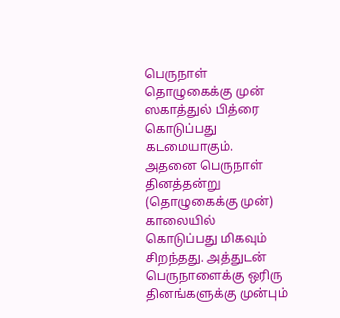பெருநாள் தொழுகைக்கு முன் ஸகாத்துல் பித்ரை கொடுப்பது கடமையாகும். அதனை பெருநாள் தினத்தன்று (தொழுகைக்கு முன்) காலையில் கொடுப்பது மிகவும் சிறந்தது. அத்துடன் பெருநாளைக்கு ஒரிரு தினங்களுக்கு முன்பும்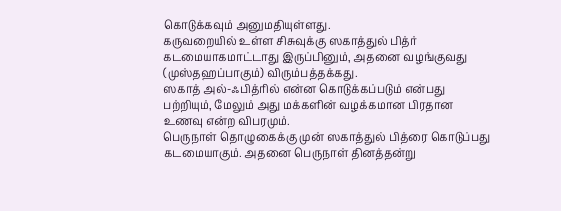கொடுக்கவும் அனுமதியுள்ளது.
கருவறையில் உள்ள சிசுவுக்கு ஸகாத்துல் பித்ர் கடமையாகமாட்டாது இருப்பினும், அதனை வழங்குவது (முஸ்தஹப்பாகும்) விரும்பத்தக்கது.
ஸகாத் அல்-ஃபித்ரில் என்ன கொடுக்கப்படும் என்பது பற்றியும், மேலும் அது மக்களின் வழக்கமான பிரதான உணவு என்ற விபரமும்.
பெருநாள் தொழுகைக்கு முன் ஸகாத்துல் பித்ரை கொடுப்பது கடமையாகும். அதனை பெருநாள் தினத்தன்று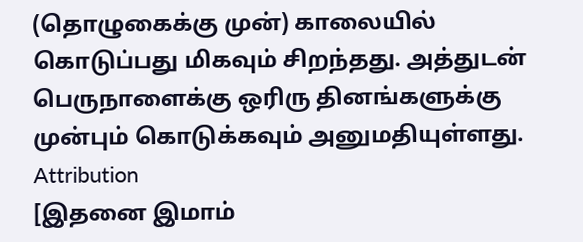(தொழுகைக்கு முன்) காலையில் கொடுப்பது மிகவும் சிறந்தது. அத்துடன் பெருநாளைக்கு ஒரிரு தினங்களுக்கு முன்பும் கொடுக்கவும் அனுமதியுள்ளது.
Attribution
[இதனை இமாம்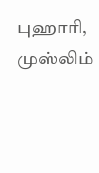புஹாரி, முஸ்லிம்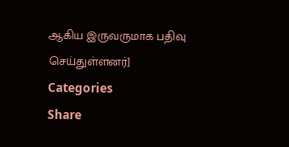ஆகிய இருவருமாக பதிவு செய்துள்ளனர்]
Categories
Share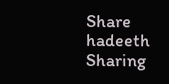Share hadeeth
Sharing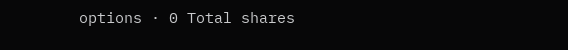options · 0 Total shares